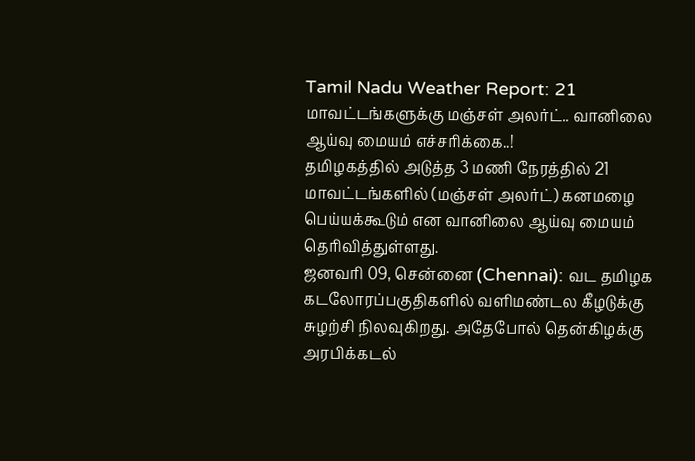Tamil Nadu Weather Report: 21 மாவட்டங்களுக்கு மஞ்சள் அலர்ட்.. வானிலை ஆய்வு மையம் எச்சரிக்கை..!
தமிழகத்தில் அடுத்த 3 மணி நேரத்தில் 21 மாவட்டங்களில் (மஞ்சள் அலர்ட்) கனமழை பெய்யக்கூடும் என வானிலை ஆய்வு மையம் தெரிவித்துள்ளது.
ஜனவரி 09, சென்னை (Chennai): வட தமிழக கடலோரப்பகுதிகளில் வளிமண்டல கீழடுக்கு சுழற்சி நிலவுகிறது. அதேபோல் தென்கிழக்கு அரபிக்கடல்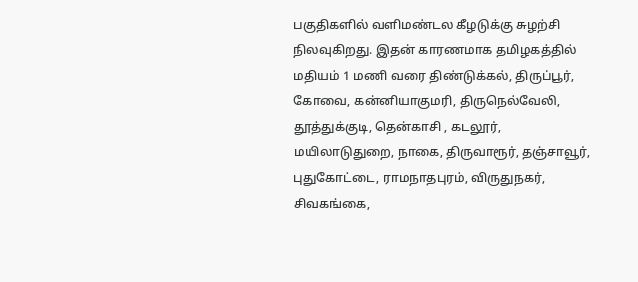பகுதிகளில் வளிமண்டல கீழடுக்கு சுழற்சி நிலவுகிறது. இதன் காரணமாக தமிழகத்தில் மதியம் 1 மணி வரை திண்டுக்கல், திருப்பூர், கோவை, கன்னியாகுமரி, திருநெல்வேலி, தூத்துக்குடி, தென்காசி , கடலூர், மயிலாடுதுறை, நாகை, திருவாரூர், தஞ்சாவூர், புதுகோட்டை, ராமநாதபுரம், விருதுநகர், சிவகங்கை,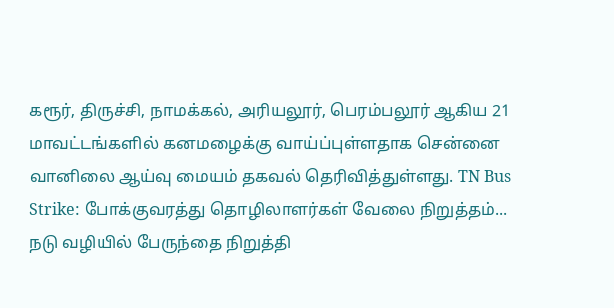கரூர், திருச்சி, நாமக்கல், அரியலூர், பெரம்பலூர் ஆகிய 21 மாவட்டங்களில் கனமழைக்கு வாய்ப்புள்ளதாக சென்னை வானிலை ஆய்வு மையம் தகவல் தெரிவித்துள்ளது. TN Bus Strike: போக்குவரத்து தொழிலாளர்கள் வேலை நிறுத்தம்... நடு வழியில் பேருந்தை நிறுத்தி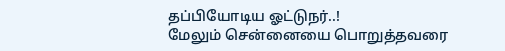தப்பியோடிய ஓட்டுநர்..!
மேலும் சென்னையை பொறுத்தவரை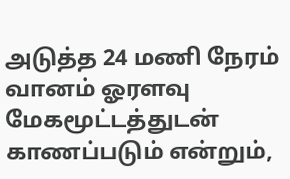அடுத்த 24 மணி நேரம் வானம் ஓரளவு மேகமூட்டத்துடன் காணப்படும் என்றும்,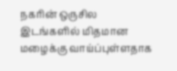நகரின் ஒருசில இடங்களில் மிதமான மழைக்கு வாய்ப்புள்ளதாக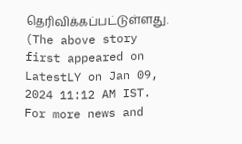தெரிவிக்கப்பட்டுள்ளது.
(The above story first appeared on LatestLY on Jan 09, 2024 11:12 AM IST. For more news and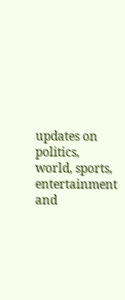updates on politics, world, sports, entertainment and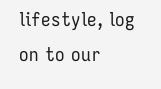lifestyle, log on to our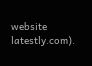website latestly.com).